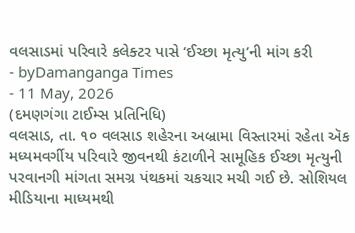વલસાડમાં પરિવારે કલેક્ટર પાસે ‘ઈચ્છા મૃત્યુ’ની માંગ કરી
- byDamanganga Times
- 11 May, 2026
(દમણગંગા ટાઈમ્સ પ્રતિનિધિ)
વલસાડ, તા. ૧૦ વલસાડ શહેરના અબ્રામા વિસ્તારમાં રહેતા ઍક મધ્યમવર્ગીય પરિવારે જીવનથી કંટાળીને સામૂહિક ઈચ્છા મૃત્યુની પરવાનગી માંગતા સમગ્ર પંથકમાં ચકચાર મચી ગઈ છે. સોશિયલ મીડિયાના માધ્યમથી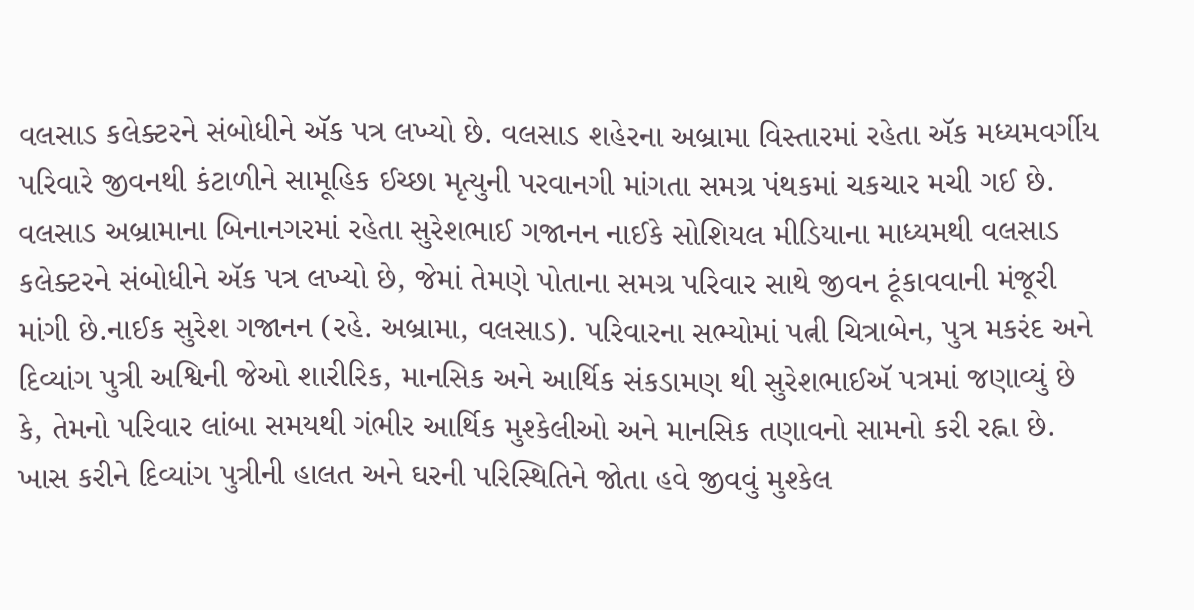વલસાડ કલેક્ટરને સંબોધીને ઍક પત્ર લખ્યો છે. વલસાડ શહેરના અબ્રામા વિસ્તારમાં રહેતા ઍક મધ્યમવર્ગીય પરિવારે જીવનથી કંટાળીને સામૂહિક ઈચ્છા મૃત્યુની પરવાનગી માંગતા સમગ્ર પંથકમાં ચકચાર મચી ગઈ છે. વલસાડ અબ્રામાના બિનાનગરમાં રહેતા સુરેશભાઈ ગજાનન નાઈકે સોશિયલ મીડિયાના માધ્યમથી વલસાડ કલેક્ટરને સંબોધીને ઍક પત્ર લખ્યો છે, જેમાં તેમણે પોતાના સમગ્ર પરિવાર સાથે જીવન ટૂંકાવવાની મંજૂરી માંગી છે.નાઈક સુરેશ ગજાનન (રહે. અબ્રામા, વલસાડ). પરિવારના સભ્યોમાં પત્ની ચિત્રાબેન, પુત્ર મકરંદ અને દિવ્યાંગ પુત્રી અશ્વિની જેઓ શારીરિક, માનસિક અને આર્થિક સંકડામણ થી સુરેશભાઈઍ પત્રમાં જણાવ્યું છે કે, તેમનો પરિવાર લાંબા સમયથી ગંભીર આર્થિક મુશ્કેલીઓ અને માનસિક તણાવનો સામનો કરી રહ્ના છે. ખાસ કરીને દિવ્યાંગ પુત્રીની હાલત અને ઘરની પરિસ્થિતિને જોતા હવે જીવવું મુશ્કેલ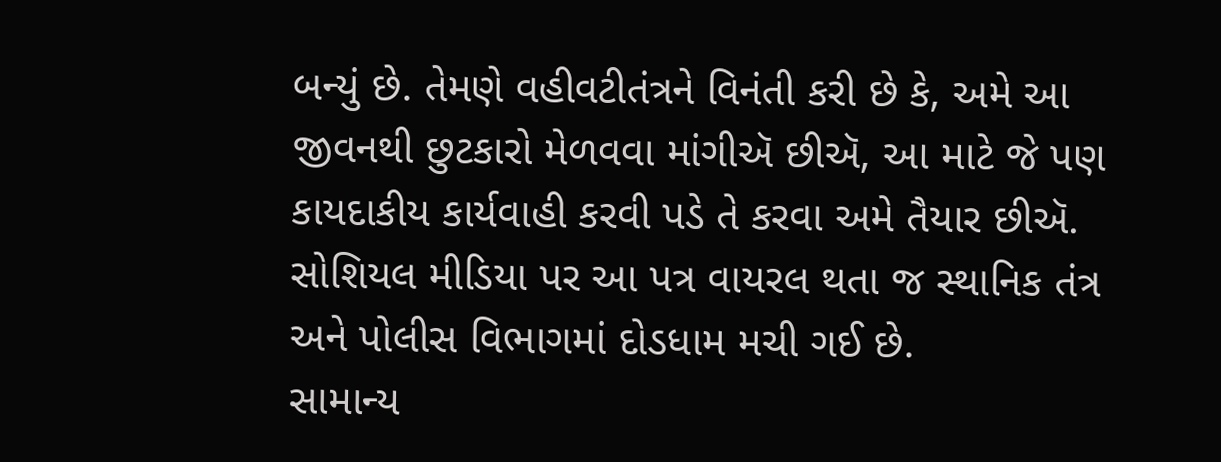બન્યું છે. તેમણે વહીવટીતંત્રને વિનંતી કરી છે કે, અમે આ જીવનથી છુટકારો મેળવવા માંગીઍ છીઍ, આ માટે જે પણ કાયદાકીય કાર્યવાહી કરવી પડે તે કરવા અમે તૈયાર છીઍ.
સોશિયલ મીડિયા પર આ પત્ર વાયરલ થતા જ સ્થાનિક તંત્ર અને પોલીસ વિભાગમાં દોડધામ મચી ગઈ છે.
સામાન્ય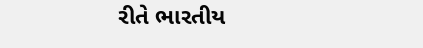રીતે ભારતીય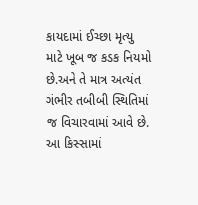કાયદામાં ઈચ્છા મૃત્યુ માટે ખૂબ જ કડક નિયમો છે.અને તે માત્ર અત્યંત ગંભીર તબીબી સ્થિતિમાં જ વિચારવામાં આવે છે. આ કિસ્સામાં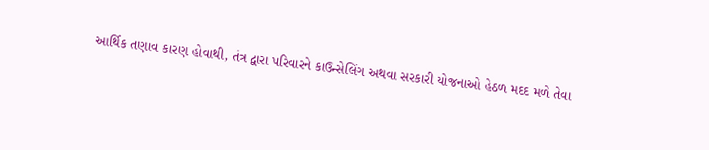આર્થિક તણાવ કારણ હોવાથી, તંત્ર દ્વારા પરિવારને કાઉન્સેલિંગ અથવા સરકારી યોજનાઓ હેઠળ મદદ મળે તેવા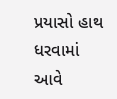પ્રયાસો હાથ ધરવામાં આવે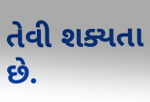તેવી શક્યતા છે.